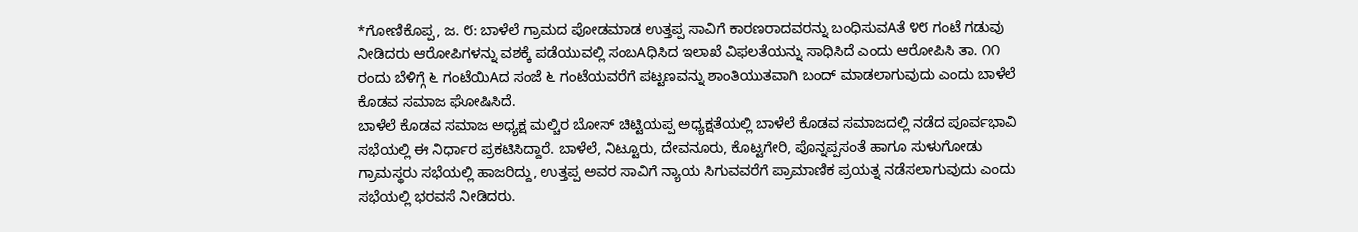*ಗೋಣಿಕೊಪ್ಪ, ಜ. ೮: ಬಾಳೆಲೆ ಗ್ರಾಮದ ಪೋಡಮಾಡ ಉತ್ತಪ್ಪ ಸಾವಿಗೆ ಕಾರಣರಾದವರನ್ನು ಬಂಧಿಸುವAತೆ ೪೮ ಗಂಟೆ ಗಡುವು ನೀಡಿದರು ಆರೋಪಿಗಳನ್ನು ವಶಕ್ಕೆ ಪಡೆಯುವಲ್ಲಿ ಸಂಬAಧಿಸಿದ ಇಲಾಖೆ ವಿಫಲತೆಯನ್ನು ಸಾಧಿಸಿದೆ ಎಂದು ಆರೋಪಿಸಿ ತಾ. ೧೧ ರಂದು ಬೆಳಿಗ್ಗೆ ೬ ಗಂಟೆಯಿAದ ಸಂಜೆ ೬ ಗಂಟೆಯವರೆಗೆ ಪಟ್ಟಣವನ್ನು ಶಾಂತಿಯುತವಾಗಿ ಬಂದ್ ಮಾಡಲಾಗುವುದು ಎಂದು ಬಾಳೆಲೆ ಕೊಡವ ಸಮಾಜ ಘೋಷಿಸಿದೆ.
ಬಾಳೆಲೆ ಕೊಡವ ಸಮಾಜ ಅಧ್ಯಕ್ಷ ಮಲ್ಚಿರ ಬೋಸ್ ಚಿಟ್ಟಿಯಪ್ಪ ಅಧ್ಯಕ್ಷತೆಯಲ್ಲಿ ಬಾಳೆಲೆ ಕೊಡವ ಸಮಾಜದಲ್ಲಿ ನಡೆದ ಪೂರ್ವಭಾವಿ ಸಭೆಯಲ್ಲಿ ಈ ನಿರ್ಧಾರ ಪ್ರಕಟಿಸಿದ್ದಾರೆ. ಬಾಳೆಲೆ, ನಿಟ್ಟೂರು, ದೇವನೂರು, ಕೊಟ್ಟಗೇರಿ, ಪೊನ್ನಪ್ಪಸಂತೆ ಹಾಗೂ ಸುಳುಗೋಡು ಗ್ರಾಮಸ್ಥರು ಸಭೆಯಲ್ಲಿ ಹಾಜರಿದ್ದು, ಉತ್ತಪ್ಪ ಅವರ ಸಾವಿಗೆ ನ್ಯಾಯ ಸಿಗುವವರೆಗೆ ಪ್ರಾಮಾಣಿಕ ಪ್ರಯತ್ನ ನಡೆಸಲಾಗುವುದು ಎಂದು ಸಭೆಯಲ್ಲಿ ಭರವಸೆ ನೀಡಿದರು.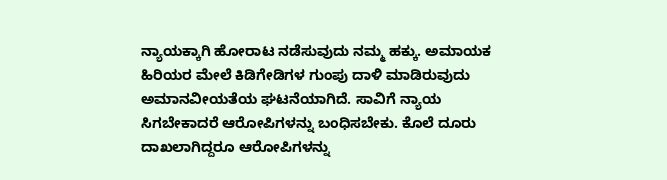ನ್ಯಾಯಕ್ಕಾಗಿ ಹೋರಾಟ ನಡೆಸುವುದು ನಮ್ಮ ಹಕ್ಕು. ಅಮಾಯಕ ಹಿರಿಯರ ಮೇಲೆ ಕಿಡಿಗೇಡಿಗಳ ಗುಂಪು ದಾಳಿ ಮಾಡಿರುವುದು ಅಮಾನವೀಯತೆಯ ಘಟನೆಯಾಗಿದೆ. ಸಾವಿಗೆ ನ್ಯಾಯ ಸಿಗಬೇಕಾದರೆ ಆರೋಪಿಗಳನ್ನು ಬಂಧಿಸಬೇಕು. ಕೊಲೆ ದೂರು ದಾಖಲಾಗಿದ್ದರೂ ಆರೋಪಿಗಳನ್ನು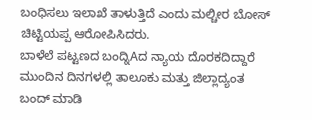ಬಂಧಿಸಲು ಇಲಾಖೆ ತಾಳುತ್ತಿದೆ ಎಂದು ಮಲ್ಚೀರ ಬೋಸ್ ಚಿಟ್ಟಿಯಪ್ಪ ಆರೋಪಿಸಿದರು.
ಬಾಳೆಲೆ ಪಟ್ಟಣದ ಬಂದ್ನಿAದ ನ್ಯಾಯ ದೊರಕದಿದ್ದಾರೆ ಮುಂದಿನ ದಿನಗಳಲ್ಲಿ ತಾಲೂಕು ಮತ್ತು ಜಿಲ್ಲಾದ್ಯಂತ ಬಂದ್ ಮಾಡಿ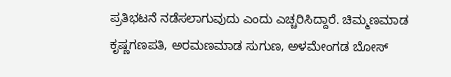ಪ್ರತಿಭಟನೆ ನಡೆಸಲಾಗುವುದು ಎಂದು ಎಚ್ಚರಿಸಿದ್ದಾರೆ. ಚಿಮ್ಮಣಮಾಡ ಕೃಷ್ಣಗಣಪತಿ, ಅರಮಣಮಾಡ ಸುಗುಣ, ಅಳಮೇಂಗಡ ಬೋಸ್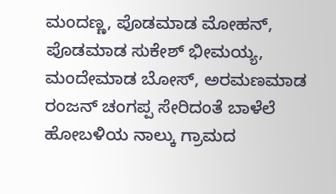ಮಂದಣ್ಣ, ಪೊಡಮಾಡ ಮೋಹನ್, ಪೊಡಮಾಡ ಸುಕೇಶ್ ಭೀಮಯ್ಯ, ಮಂದೇಮಾಡ ಬೋಸ್, ಅರಮಣಮಾಡ ರಂಜನ್ ಚಂಗಪ್ಪ ಸೇರಿದಂತೆ ಬಾಳೆಲೆ ಹೋಬಳಿಯ ನಾಲ್ಕು ಗ್ರಾಮದ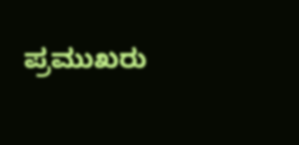ಪ್ರಮುಖರು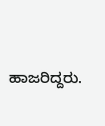ಹಾಜರಿದ್ದರು.